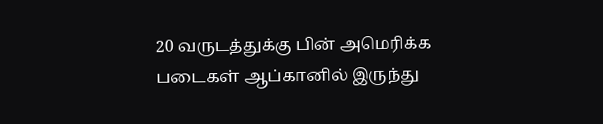20 வருடத்துக்கு பின் அமெரிக்க படைகள் ஆப்கானில் இருந்து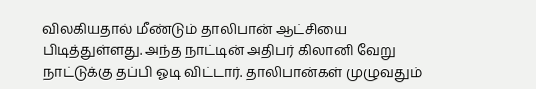விலகியதால் மீண்டும் தாலிபான் ஆட்சியை பிடித்துள்ளது. அந்த நாட்டின் அதிபர் கிலானி வேறு நாட்டுக்கு தப்பி ஓடி விட்டார். தாலிபான்கள் முழுவதும்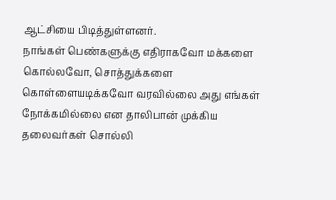ஆட்சியை பிடித்துள்ளனர்.
நாங்கள் பெண்களுக்கு எதிராகவோ மக்களை கொல்லவோ, சொத்துக்களை கொள்ளையடிக்கவோ வரவில்லை அது எங்கள் நோக்கமில்லை என தாலிபான் முக்கிய தலைவர்கள் சொல்லி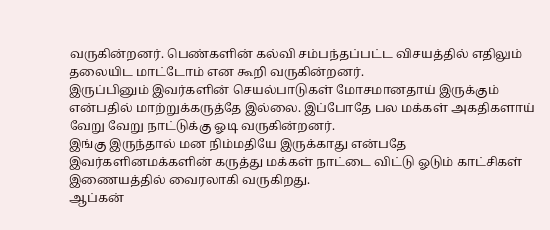வருகின்றனர். பெண்களின் கல்வி சம்பந்தப்பட்ட விசயத்தில் எதிலும் தலையிட மாட்டோம் என கூறி வருகின்றனர்.
இருப்பினும் இவர்களின் செயல்பாடுகள் மோசமானதாய் இருக்கும் என்பதில் மாற்றுக்கருத்தே இல்லை. இப்போதே பல மக்கள் அகதிகளாய் வேறு வேறு நாட்டுக்கு ஓடி வருகின்றனர்.
இங்கு இருந்தால் மன நிம்மதியே இருக்காது என்பதே இவர்களினமக்களின் கருத்து மக்கள் நாட்டை விட்டு ஓடும் காட்சிகள் இணையத்தில் வைரலாகி வருகிறது.
ஆப்கன்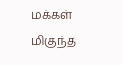மக்கள் மிகுந்த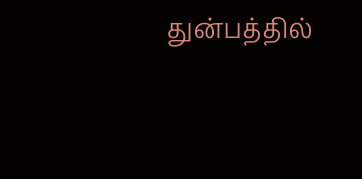துன்பத்தில்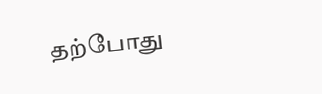தற்போது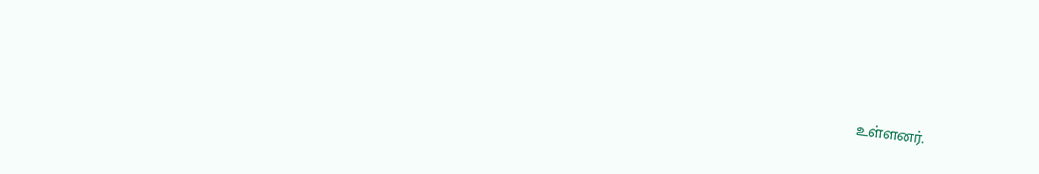உள்ளனர்.